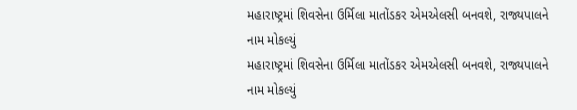મહારાષ્ટ્રમાં શિવસેના ઉર્મિલા માતોંડકર એમએલસી બનવશે, રાજ્યપાલને નામ મોકલ્યું
મહારાષ્ટ્રમાં શિવસેના ઉર્મિલા માતોંડકર એમએલસી બનવશે, રાજ્યપાલને નામ મોકલ્યું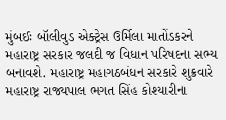મુંબઈઃ બૉલીવુડ એક્ટ્રેસ ઉર્મિલા માતોંડકરને મહારાષ્ટ્ર સરકાર જલદી જ વિધાન પરિષદના સભ્ય બનાવશે. મહારાષ્ટ્ર મહાગઠબંધન સરકારે શુક્રવારે મહારાષ્ટ્ર રાજ્યપાલ ભગત સિંહ કોશ્યારીના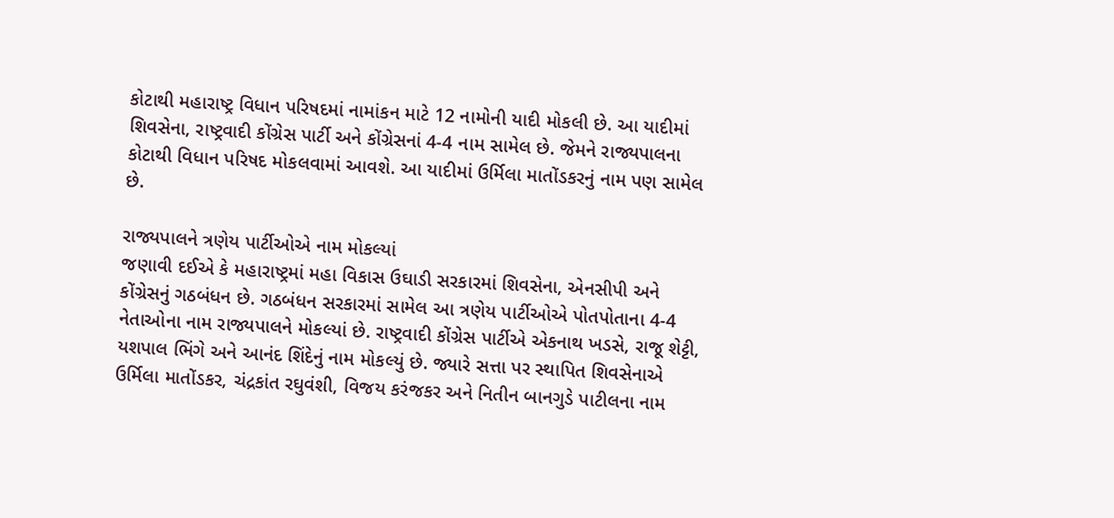કોટાથી મહારાષ્ટ્ર વિધાન પરિષદમાં નામાંકન માટે 12 નામોની યાદી મોકલી છે. આ યાદીમાં શિવસેના, રાષ્ટ્રવાદી કોંગ્રેસ પાર્ટી અને કોંગ્રેસનાં 4-4 નામ સામેલ છે. જેમને રાજ્યપાલના કોટાથી વિધાન પરિષદ મોકલવામાં આવશે. આ યાદીમાં ઉર્મિલા માતોંડકરનું નામ પણ સામેલ છે.

રાજ્યપાલને ત્રણેય પાર્ટીઓએ નામ મોકલ્યાં
જણાવી દઈએ કે મહારાષ્ટ્રમાં મહા વિકાસ ઉઘાડી સરકારમાં શિવસેના, એનસીપી અને કોંગ્રેસનું ગઠબંધન છે. ગઠબંધન સરકારમાં સામેલ આ ત્રણેય પાર્ટીઓએ પોતપોતાના 4-4 નેતાઓના નામ રાજ્યપાલને મોકલ્યાં છે. રાષ્ટ્રવાદી કોંગ્રેસ પાર્ટીએ એકનાથ ખડસે, રાજૂ શેટ્ટી, યશપાલ ભિંગે અને આનંદ શિંદેનું નામ મોકલ્યું છે. જ્યારે સત્તા પર સ્થાપિત શિવસેનાએ ઉર્મિલા માતોંડકર, ચંદ્રકાંત રઘુવંશી, વિજય કરંજકર અને નિતીન બાનગુડે પાટીલના નામ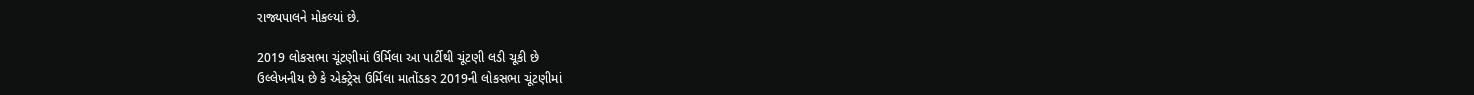રાજ્યપાલને મોકલ્યાં છે.

2019 લોકસભા ચૂંટણીમાં ઉર્મિલા આ પાર્ટીથી ચૂંટણી લડી ચૂકી છે
ઉલ્લેખનીય છે કે એક્ટ્રેસ ઉર્મિલા માતોંડકર 2019ની લોકસભા ચૂંટણીમાં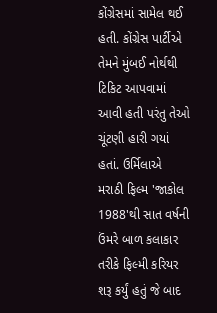કોંગ્રેસમાં સામેલ થઈ હતી. કોંગ્રેસ પાર્ટીએ તેમને મુંબઈ નોર્થથી ટિકિટ આપવામાં આવી હતી પરંતુ તેઓ ચૂંટણી હારી ગયાં હતાં. ઉર્મિલાએ મરાઠી ફિલ્મ 'જાકોલ 1988'થી સાત વર્ષની ઉંમરે બાળ કલાકાર તરીકે ફિલ્મી કરિયર શરૂ કર્યું હતું જે બાદ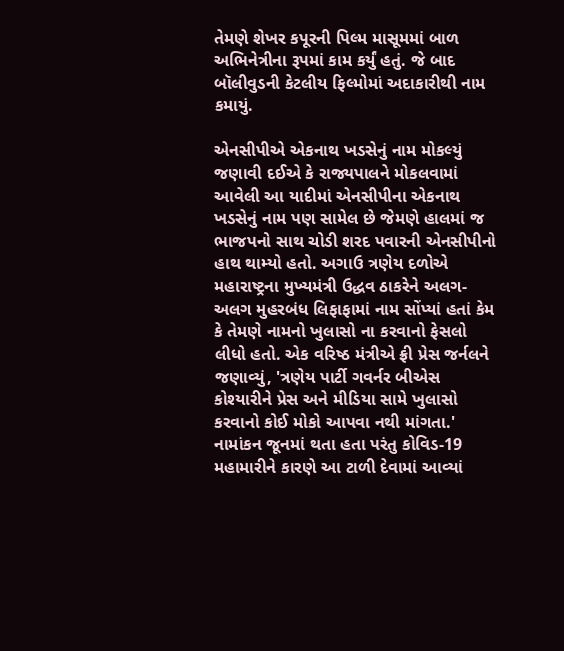તેમણે શેખર કપૂરની પિલ્મ માસૂમમાં બાળ અભિનેત્રીના રૂપમાં કામ કર્યું હતું. જે બાદ બૉલીવુડની કેટલીય ફિલ્મોમાં અદાકારીથી નામ કમાયું.

એનસીપીએ એકનાથ ખડસેનું નામ મોકલ્યું
જણાવી દઈએ કે રાજ્યપાલને મોકલવામાં આવેલી આ યાદીમાં એનસીપીના એકનાથ ખડસેનું નામ પણ સામેલ છે જેમણે હાલમાં જ ભાજપનો સાથ ચોડી શરદ પવારની એનસીપીનો હાથ થામ્યો હતો. અગાઉ ત્રણેય દળોએ મહારાષ્ટ્રના મુખ્યમંત્રી ઉદ્ધવ ઠાકરેને અલગ-અલગ મુહરબંધ લિફાફામાં નામ સોંપ્યાં હતાં કેમ કે તેમણે નામનો ખુલાસો ના કરવાનો ફેસલો લીધો હતો. એક વરિષ્ઠ મંત્રીએ ફ્રી પ્રેસ જર્નલને જણાવ્યું, 'ત્રણેય પાર્ટી ગવર્નર બીએસ કોશ્યારીને પ્રેસ અને મીડિયા સામે ખુલાસો કરવાનો કોઈ મોકો આપવા નથી માંગતા.' નામાંકન જૂનમાં થતા હતા પરંતુ કોવિડ-19 મહામારીને કારણે આ ટાળી દેવામાં આવ્યાં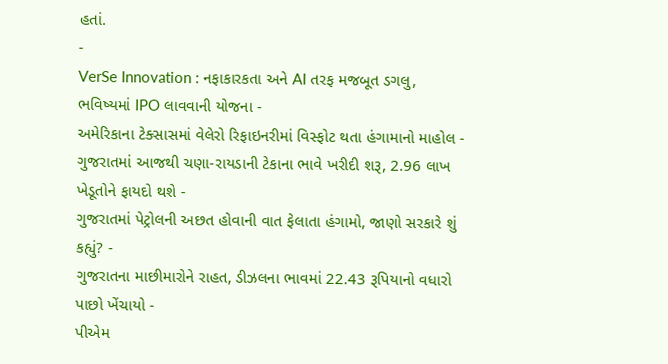હતાં.
-
VerSe Innovation : નફાકારકતા અને AI તરફ મજબૂત ડગલુ, ભવિષ્યમાં IPO લાવવાની યોજના -
અમેરિકાના ટેક્સાસમાં વેલેરો રિફાઇનરીમાં વિસ્ફોટ થતા હંગામાનો માહોલ -
ગુજરાતમાં આજથી ચણા-રાયડાની ટેકાના ભાવે ખરીદી શરૂ, 2.96 લાખ ખેડૂતોને ફાયદો થશે -
ગુજરાતમાં પેટ્રોલની અછત હોવાની વાત ફેલાતા હંગામો, જાણો સરકારે શું કહ્યું? -
ગુજરાતના માછીમારોને રાહત, ડીઝલના ભાવમાં 22.43 રૂપિયાનો વધારો પાછો ખેંચાયો -
પીએમ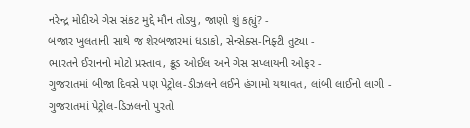નરેન્દ્ર મોદીએ ગેસ સંકટ મુદ્દે મૌન તોડ્યુ, જાણો શું કહ્યું? -
બજાર ખુલતાની સાથે જ શેરબજારમાં ધડાકો, સેન્સેક્સ-નિફ્ટી તુટ્યા -
ભારતને ઈરાનનો મોટો પ્રસ્તાવ, ક્રૂડ ઓઈલ અને ગેસ સપ્લાયની ઓફર -
ગુજરાતમાં બીજા દિવસે પણ પેટ્રોલ-ડીઝલને લઈને હંગામો યથાવત, લાંબી લાઈનો લાગી -
ગુજરાતમાં પેટ્રોલ-ડિઝલનો પુરતો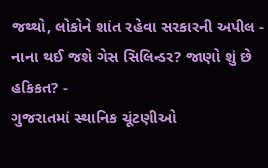જથ્થો, લોકોને શાંત રહેવા સરકારની અપીલ -
નાના થઈ જશે ગેસ સિલિન્ડર? જાણો શું છે હકિકત? -
ગુજરાતમાં સ્થાનિક ચૂંટણીઓ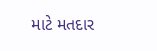માટે મતદાર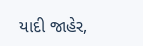યાદી જાહેર,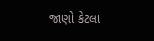જાણો કેટલા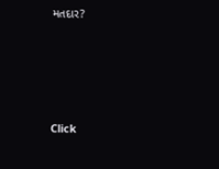મતદાર?






Click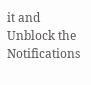it and Unblock the Notifications